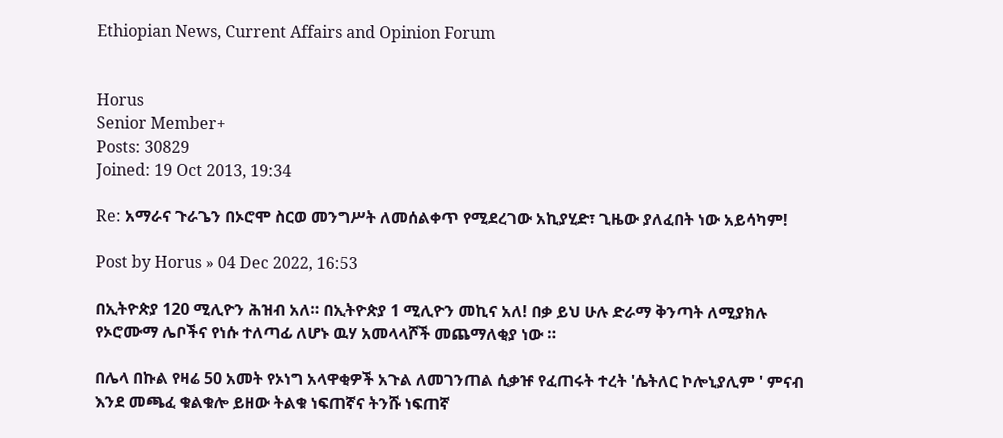Ethiopian News, Current Affairs and Opinion Forum


Horus
Senior Member+
Posts: 30829
Joined: 19 Oct 2013, 19:34

Re: አማራና ጉራጌን በኦሮሞ ስርወ መንግሥት ለመሰልቀጥ የሚደረገው አኪያሂድ፣ ጊዜው ያለፈበት ነው አይሳካም!

Post by Horus » 04 Dec 2022, 16:53

በኢትዮጵያ 120 ሚሊዮን ሕዝብ አለ። በኢትዮጵያ 1 ሚሊዮን መኪና አለ! በቃ ይህ ሁሉ ድራማ ቅንጣት ለሚያክሉ የኦሮሙማ ሌቦችና የነሱ ተለጣፊ ለሆኑ ዉሃ አመላላሾች መጨማለቂያ ነው ።

በሌላ በኩል የዛሬ 50 አመት የኦነግ አላዋቂዎች አጉል ለመገንጠል ሲቃዡ የፈጠሩት ተረት 'ሴትለር ኮሎኒያሊም ' ምናብ እንደ መጫፈ ቁልቁሎ ይዘው ትልቁ ነፍጠኛና ትንሹ ነፍጠኛ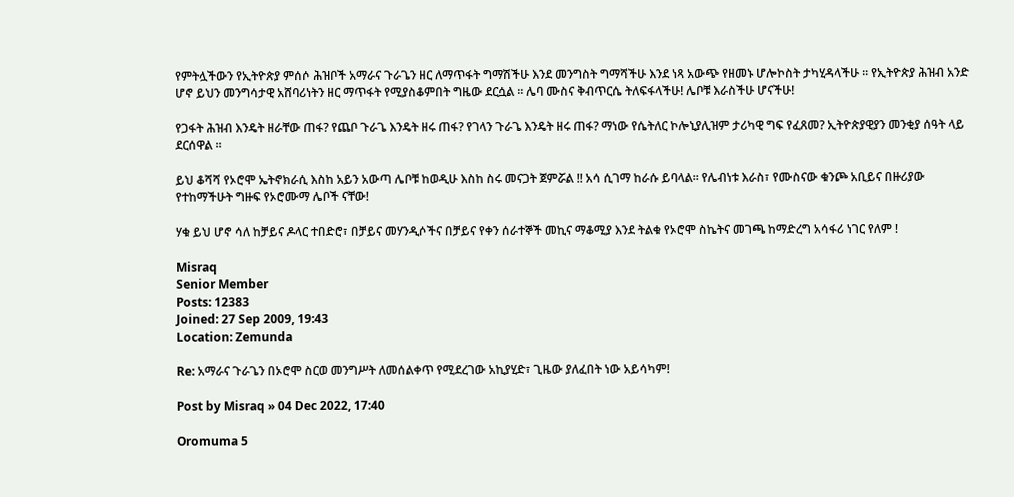የምትሏችውን የኢትዮጵያ ምሰሶ ሕዝቦች አማራና ጉራጌን ዘር ለማጥፋት ግማሽችሁ እንደ መንግስት ግማሻችሁ እንደ ነጻ አውጭ የዘመኑ ሆሎኮስት ታካሂዳላችሁ ። የኢትዮጵያ ሕዝብ አንድ ሆኖ ይህን መንግሳታዊ አሸባሪነትን ዘር ማጥፋት የሚያስቆምበት ግዜው ደርሷል ። ሌባ ሙስና ቅብጥርሴ ትለፍፋላችሁ! ሌቦቹ እራስችሁ ሆናችሁ!

የጋፋት ሕዝብ እንዴት ዘራቸው ጠፋ? የጨቦ ጉራጌ እንዴት ዘሩ ጠፋ? የገላን ጉራጌ እንዴት ዘሩ ጠፋ? ማነው የሴትለር ኮሎኒያሊዝም ታሪካዊ ግፍ የፈጸመ? ኢትዮጵያዊያን መንቂያ ሰዓት ላይ ደርሰዋል ።

ይህ ቆሻሻ የኦሮሞ ኤትኖክራሲ እስከ አይን አውጣ ሌቦቹ ከወዲሁ እስከ ስሩ መናጋት ጀምሯል !! አሳ ሲገማ ከራሱ ይባላል። የሌብነቱ እራስ፣ የሙስናው ቁንጮ አቢይና በዙሪያው የተከማችሁት ግዙፍ የኦሮሙማ ሌቦች ናቸው!

ሃቁ ይህ ሆኖ ሳለ ከቻይና ዶላር ተበድሮ፣ በቻይና መሃንዲሶችና በቻይና የቀን ሰራተኞች መኪና ማቆሚያ እንደ ትልቁ የኦሮሞ ስኬትና መገጫ ከማድረግ አሳፋሪ ነገር የለም !

Misraq
Senior Member
Posts: 12383
Joined: 27 Sep 2009, 19:43
Location: Zemunda

Re: አማራና ጉራጌን በኦሮሞ ስርወ መንግሥት ለመሰልቀጥ የሚደረገው አኪያሂድ፣ ጊዜው ያለፈበት ነው አይሳካም!

Post by Misraq » 04 Dec 2022, 17:40

Oromuma 5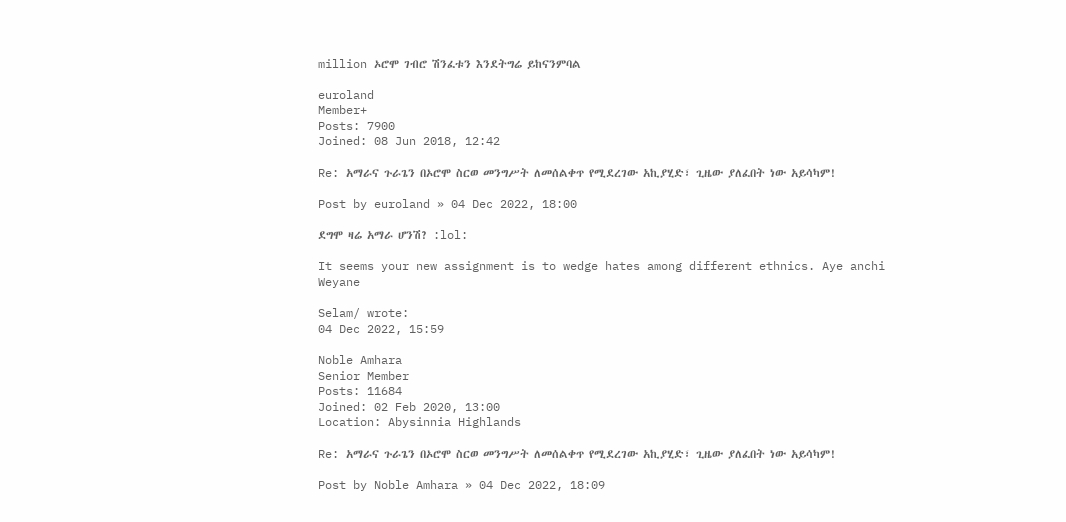million ኦሮሞ ገብሮ ሽንፈቱን እንደትግሬ ይከናንምባል

euroland
Member+
Posts: 7900
Joined: 08 Jun 2018, 12:42

Re: አማራና ጉራጌን በኦሮሞ ስርወ መንግሥት ለመሰልቀጥ የሚደረገው አኪያሂድ፣ ጊዜው ያለፈበት ነው አይሳካም!

Post by euroland » 04 Dec 2022, 18:00

ደግሞ ዛሬ አማራ ሆንሽ? :lol:

It seems your new assignment is to wedge hates among different ethnics. Aye anchi Weyane

Selam/ wrote:
04 Dec 2022, 15:59

Noble Amhara
Senior Member
Posts: 11684
Joined: 02 Feb 2020, 13:00
Location: Abysinnia Highlands

Re: አማራና ጉራጌን በኦሮሞ ስርወ መንግሥት ለመሰልቀጥ የሚደረገው አኪያሂድ፣ ጊዜው ያለፈበት ነው አይሳካም!

Post by Noble Amhara » 04 Dec 2022, 18:09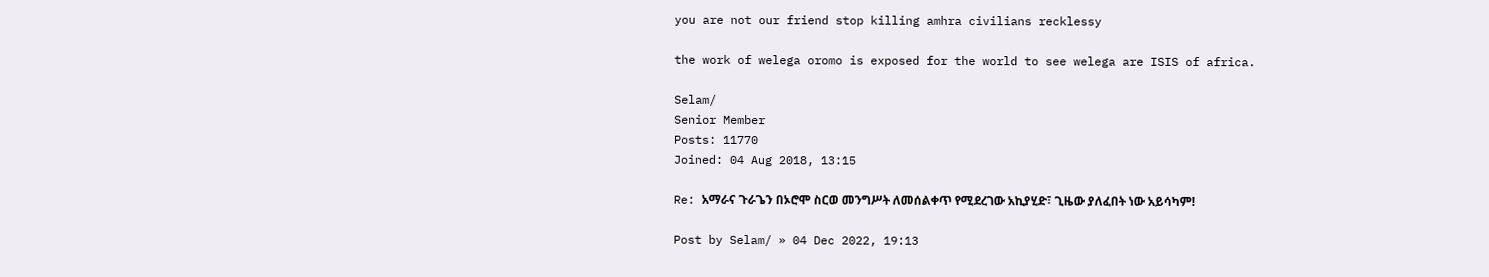you are not our friend stop killing amhra civilians recklessy

the work of welega oromo is exposed for the world to see welega are ISIS of africa.

Selam/
Senior Member
Posts: 11770
Joined: 04 Aug 2018, 13:15

Re: አማራና ጉራጌን በኦሮሞ ስርወ መንግሥት ለመሰልቀጥ የሚደረገው አኪያሂድ፣ ጊዜው ያለፈበት ነው አይሳካም!

Post by Selam/ » 04 Dec 2022, 19:13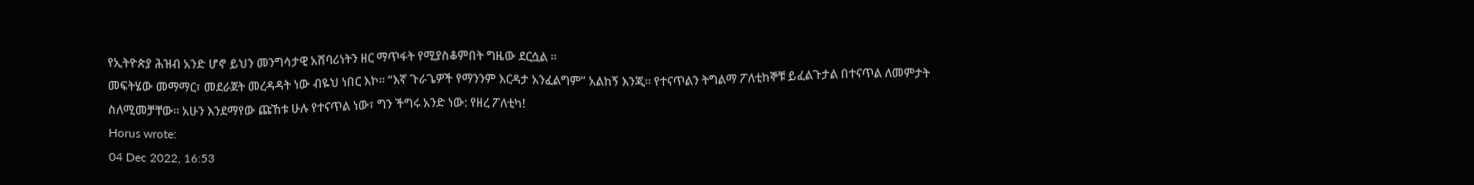የኢትዮጵያ ሕዝብ አንድ ሆኖ ይህን መንግሳታዊ አሸባሪነትን ዘር ማጥፋት የሚያስቆምበት ግዜው ደርሷል ።
መፍትሄው መማማር፣ መደራጀት መረዳዳት ነው ብዬህ ነበር እኮ። “እኛ ጉራጌዎች የማንንም እርዳታ አንፈልግም” አልከኝ እንጂ። የተናጥልን ትግልማ ፖለቲከኞቹ ይፈልጉታል በተናጥል ለመምታት ስለሚመቻቸው። አሁን እንደማየው ጩኸቱ ሁሉ የተናጥል ነው፣ ግን ችግሩ አንድ ነው: የዘረ ፖለቲካ!
Horus wrote:
04 Dec 2022, 16:53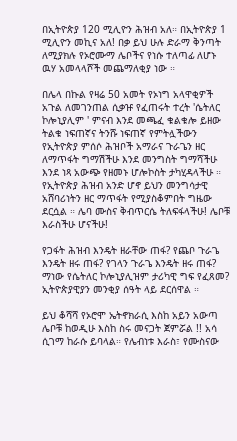በኢትዮጵያ 120 ሚሊዮን ሕዝብ አለ። በኢትዮጵያ 1 ሚሊዮን መኪና አለ! በቃ ይህ ሁሉ ድራማ ቅንጣት ለሚያክሉ የኦሮሙማ ሌቦችና የነሱ ተለጣፊ ለሆኑ ዉሃ አመላላሾች መጨማለቂያ ነው ።

በሌላ በኩል የዛሬ 50 አመት የኦነግ አላዋቂዎች አጉል ለመገንጠል ሲቃዡ የፈጠሩት ተረት 'ሴትለር ኮሎኒያሊም ' ምናብ እንደ መጫፈ ቁልቁሎ ይዘው ትልቁ ነፍጠኛና ትንሹ ነፍጠኛ የምትሏችውን የኢትዮጵያ ምሰሶ ሕዝቦች አማራና ጉራጌን ዘር ለማጥፋት ግማሽችሁ እንደ መንግስት ግማሻችሁ እንደ ነጻ አውጭ የዘመኑ ሆሎኮስት ታካሂዳላችሁ ። የኢትዮጵያ ሕዝብ አንድ ሆኖ ይህን መንግሳታዊ አሸባሪነትን ዘር ማጥፋት የሚያስቆምበት ግዜው ደርሷል ። ሌባ ሙስና ቅብጥርሴ ትለፍፋላችሁ! ሌቦቹ እራስችሁ ሆናችሁ!

የጋፋት ሕዝብ እንዴት ዘራቸው ጠፋ? የጨቦ ጉራጌ እንዴት ዘሩ ጠፋ? የገላን ጉራጌ እንዴት ዘሩ ጠፋ? ማነው የሴትለር ኮሎኒያሊዝም ታሪካዊ ግፍ የፈጸመ? ኢትዮጵያዊያን መንቂያ ሰዓት ላይ ደርሰዋል ።

ይህ ቆሻሻ የኦሮሞ ኤትኖክራሲ እስከ አይን አውጣ ሌቦቹ ከወዲሁ እስከ ስሩ መናጋት ጀምሯል !! አሳ ሲገማ ከራሱ ይባላል። የሌብነቱ እራስ፣ የሙስናው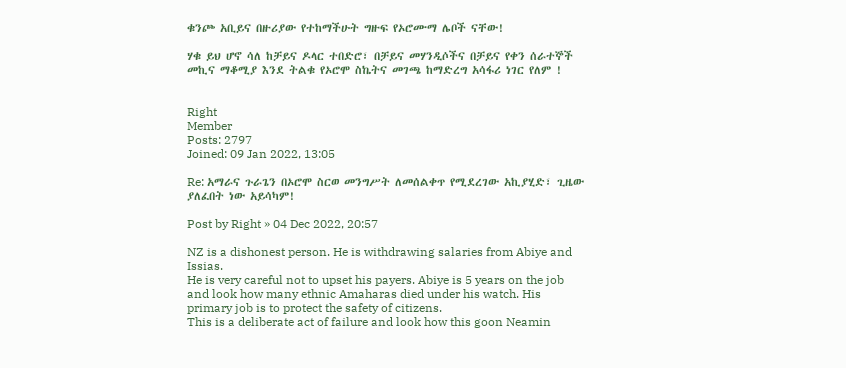ቁንጮ አቢይና በዙሪያው የተከማችሁት ግዙፍ የኦሮሙማ ሌቦች ናቸው!

ሃቁ ይህ ሆኖ ሳለ ከቻይና ዶላር ተበድሮ፣ በቻይና መሃንዲሶችና በቻይና የቀን ሰራተኞች መኪና ማቆሚያ እንደ ትልቁ የኦሮሞ ስኬትና መገጫ ከማድረግ አሳፋሪ ነገር የለም !


Right
Member
Posts: 2797
Joined: 09 Jan 2022, 13:05

Re: አማራና ጉራጌን በኦሮሞ ስርወ መንግሥት ለመሰልቀጥ የሚደረገው አኪያሂድ፣ ጊዜው ያለፈበት ነው አይሳካም!

Post by Right » 04 Dec 2022, 20:57

NZ is a dishonest person. He is withdrawing salaries from Abiye and Issias.
He is very careful not to upset his payers. Abiye is 5 years on the job and look how many ethnic Amaharas died under his watch. His primary job is to protect the safety of citizens.
This is a deliberate act of failure and look how this goon Neamin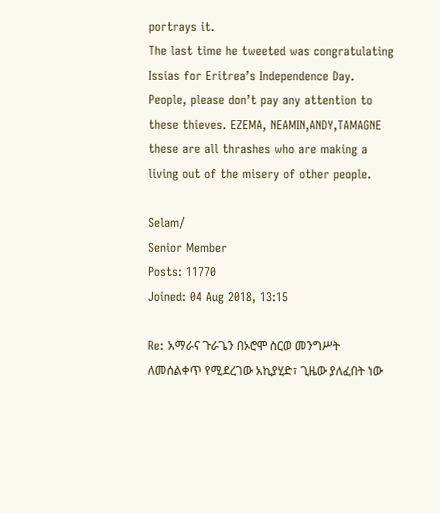portrays it.
The last time he tweeted was congratulating Issias for Eritrea’s Independence Day.
People, please don’t pay any attention to these thieves. EZEMA, NEAMIN,ANDY,TAMAGNE these are all thrashes who are making a living out of the misery of other people.

Selam/
Senior Member
Posts: 11770
Joined: 04 Aug 2018, 13:15

Re: አማራና ጉራጌን በኦሮሞ ስርወ መንግሥት ለመሰልቀጥ የሚደረገው አኪያሂድ፣ ጊዜው ያለፈበት ነው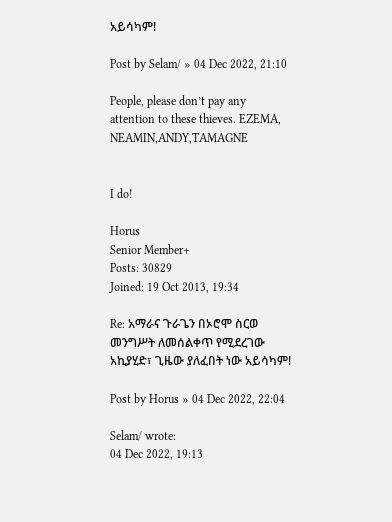አይሳካም!

Post by Selam/ » 04 Dec 2022, 21:10

People, please don’t pay any attention to these thieves. EZEMA, NEAMIN,ANDY,TAMAGNE


I do!

Horus
Senior Member+
Posts: 30829
Joined: 19 Oct 2013, 19:34

Re: አማራና ጉራጌን በኦሮሞ ስርወ መንግሥት ለመሰልቀጥ የሚደረገው አኪያሂድ፣ ጊዜው ያለፈበት ነው አይሳካም!

Post by Horus » 04 Dec 2022, 22:04

Selam/ wrote:
04 Dec 2022, 19:13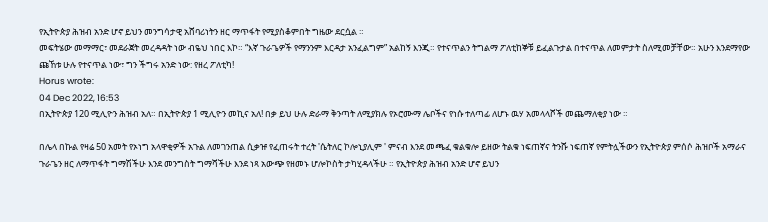የኢትዮጵያ ሕዝብ አንድ ሆኖ ይህን መንግሳታዊ አሸባሪነትን ዘር ማጥፋት የሚያስቆምበት ግዜው ደርሷል ።
መፍትሄው መማማር፣ መደራጀት መረዳዳት ነው ብዬህ ነበር እኮ። “እኛ ጉራጌዎች የማንንም እርዳታ አንፈልግም” አልከኝ እንጂ። የተናጥልን ትግልማ ፖለቲከኞቹ ይፈልጉታል በተናጥል ለመምታት ስለሚመቻቸው። አሁን እንደማየው ጩኸቱ ሁሉ የተናጥል ነው፣ ግን ችግሩ አንድ ነው: የዘረ ፖለቲካ!
Horus wrote:
04 Dec 2022, 16:53
በኢትዮጵያ 120 ሚሊዮን ሕዝብ አለ። በኢትዮጵያ 1 ሚሊዮን መኪና አለ! በቃ ይህ ሁሉ ድራማ ቅንጣት ለሚያክሉ የኦሮሙማ ሌቦችና የነሱ ተለጣፊ ለሆኑ ዉሃ አመላላሾች መጨማለቂያ ነው ።

በሌላ በኩል የዛሬ 50 አመት የኦነግ አላዋቂዎች አጉል ለመገንጠል ሲቃዡ የፈጠሩት ተረት 'ሴትለር ኮሎኒያሊም ' ምናብ እንደ መጫፈ ቁልቁሎ ይዘው ትልቁ ነፍጠኛና ትንሹ ነፍጠኛ የምትሏችውን የኢትዮጵያ ምሰሶ ሕዝቦች አማራና ጉራጌን ዘር ለማጥፋት ግማሽችሁ እንደ መንግስት ግማሻችሁ እንደ ነጻ አውጭ የዘመኑ ሆሎኮስት ታካሂዳላችሁ ። የኢትዮጵያ ሕዝብ አንድ ሆኖ ይህን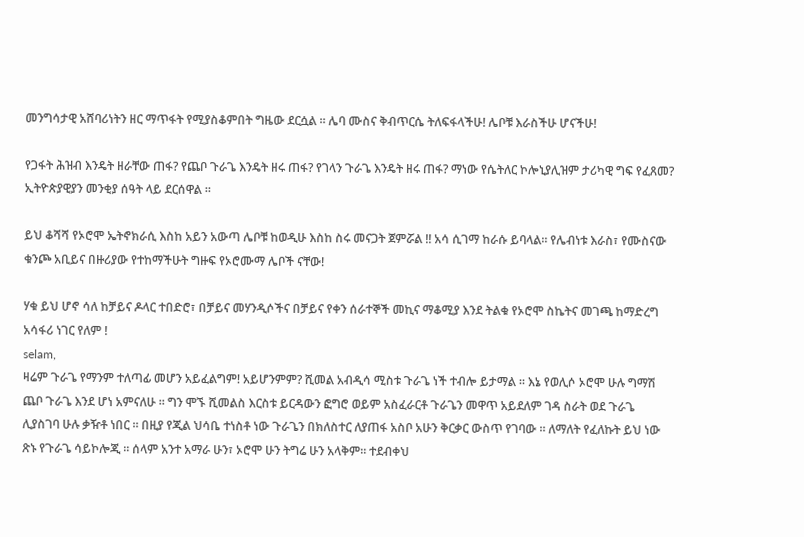መንግሳታዊ አሸባሪነትን ዘር ማጥፋት የሚያስቆምበት ግዜው ደርሷል ። ሌባ ሙስና ቅብጥርሴ ትለፍፋላችሁ! ሌቦቹ እራስችሁ ሆናችሁ!

የጋፋት ሕዝብ እንዴት ዘራቸው ጠፋ? የጨቦ ጉራጌ እንዴት ዘሩ ጠፋ? የገላን ጉራጌ እንዴት ዘሩ ጠፋ? ማነው የሴትለር ኮሎኒያሊዝም ታሪካዊ ግፍ የፈጸመ? ኢትዮጵያዊያን መንቂያ ሰዓት ላይ ደርሰዋል ።

ይህ ቆሻሻ የኦሮሞ ኤትኖክራሲ እስከ አይን አውጣ ሌቦቹ ከወዲሁ እስከ ስሩ መናጋት ጀምሯል !! አሳ ሲገማ ከራሱ ይባላል። የሌብነቱ እራስ፣ የሙስናው ቁንጮ አቢይና በዙሪያው የተከማችሁት ግዙፍ የኦሮሙማ ሌቦች ናቸው!

ሃቁ ይህ ሆኖ ሳለ ከቻይና ዶላር ተበድሮ፣ በቻይና መሃንዲሶችና በቻይና የቀን ሰራተኞች መኪና ማቆሚያ እንደ ትልቁ የኦሮሞ ስኬትና መገጫ ከማድረግ አሳፋሪ ነገር የለም !
selam,
ዛሬም ጉራጌ የማንም ተለጣፊ መሆን አይፈልግም! አይሆንምም? ሺመል አብዲሳ ሚስቱ ጉራጌ ነች ተብሎ ይታማል ። እኔ የወሊሶ ኦሮሞ ሁሉ ግማሽ ጨቦ ጉራጌ እንደ ሆነ አምናለሁ ። ግን ሞኙ ሺመልስ እርስቱ ይርዳውን ፎግሮ ወይም አስፈራርቶ ጉራጌን መዋጥ አይደለም ገዳ ስራት ወደ ጉራጌ ሊያስገባ ሁሉ ቃዥቶ ነበር ። በዚያ የጂል ህሳቤ ተነስቶ ነው ጉራጌን በክለስተር ለያጠፋ አስቦ አሁን ቅርቃር ውስጥ የገባው ። ለማለት የፈለኩት ይህ ነው ጽኑ የጉራጌ ሳይኮሎጂ ። ሰላም አንተ አማራ ሁን፣ ኦሮሞ ሁን ትግሬ ሁን አላቅም። ተደብቀህ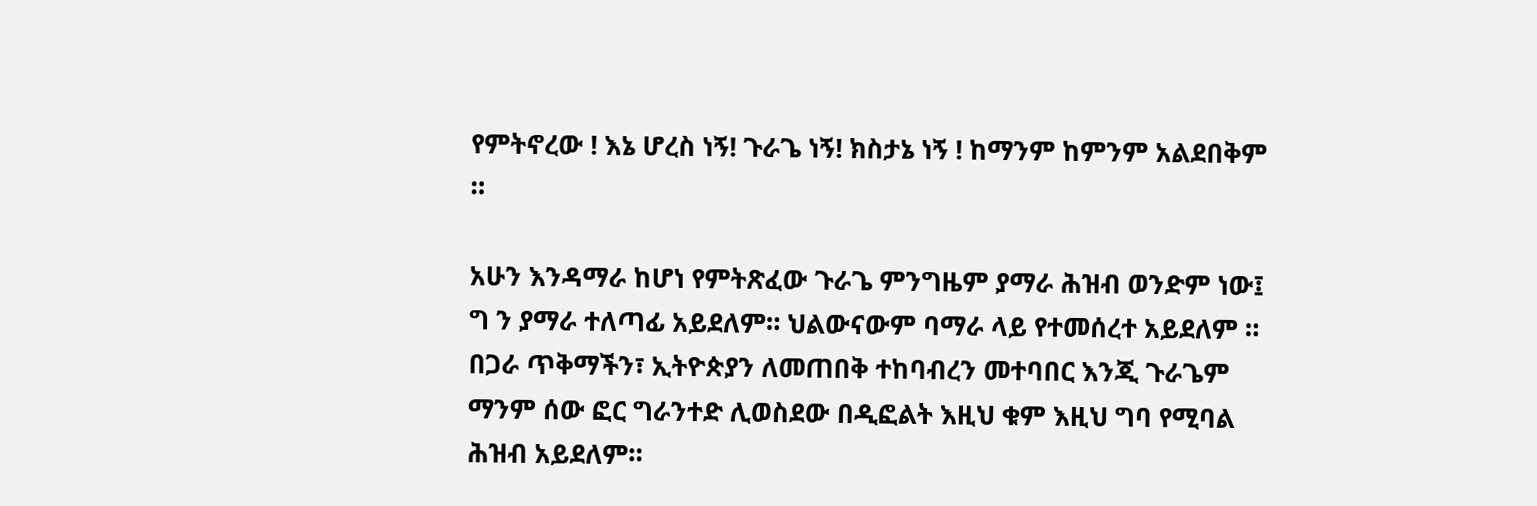የምትኖረው ! እኔ ሆረስ ነኝ! ጉራጌ ነኝ! ክስታኔ ነኝ ! ከማንም ከምንም አልደበቅም ።

አሁን እንዳማራ ከሆነ የምትጽፈው ጉራጌ ምንግዜም ያማራ ሕዝብ ወንድም ነው፤ ግ ን ያማራ ተለጣፊ አይደለም። ህልውናውም ባማራ ላይ የተመሰረተ አይደለም ። በጋራ ጥቅማችን፣ ኢትዮጵያን ለመጠበቅ ተከባብረን መተባበር እንጂ ጉራጌም ማንም ሰው ፎር ግራንተድ ሊወስደው በዲፎልት እዚህ ቁም እዚህ ግባ የሚባል ሕዝብ አይደለም።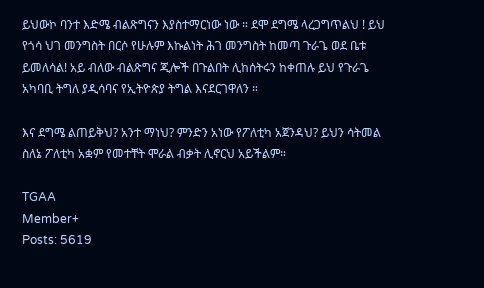ይህውኮ ባንተ እድሜ ብልጽግናን እያስተማርነው ነው ። ደሞ ደግሜ ላረጋግጥልህ ! ይህ የጎሳ ህገ መንግስት በርሶ የሁሉም እኩልነት ሕገ መንግስት ከመጣ ጉራጌ ወደ ቤቱ ይመለሳል! አይ ብለው ብልጽግና ጂሎች በጉልበት ሊከሰትሩን ከቀጠሉ ይህ የጉራጌ አካባቢ ትግለ ያዲሳባና የኢትዮጵያ ትግል እናደርገዋለን ።

እና ደግሜ ልጠይቅህ? አንተ ማነህ? ምንድን አነው የፖለቲካ አጀንዳህ? ይህን ሳትመል ስለኔ ፖለቲካ አቋም የመተቸት ሞራል ብቃት ሊኖርህ አይችልም።

TGAA
Member+
Posts: 5619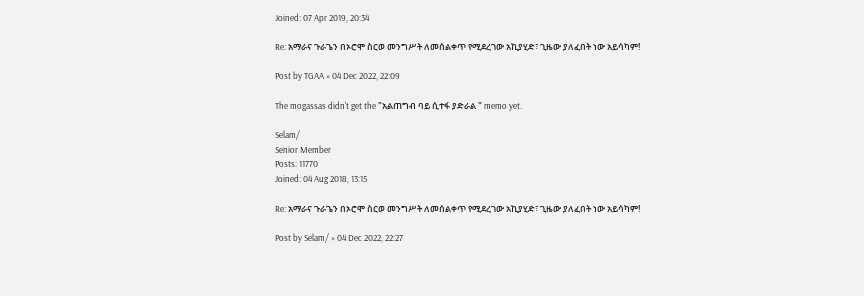Joined: 07 Apr 2019, 20:34

Re: አማራና ጉራጌን በኦሮሞ ስርወ መንግሥት ለመሰልቀጥ የሚደረገው አኪያሂድ፣ ጊዜው ያለፈበት ነው አይሳካም!

Post by TGAA » 04 Dec 2022, 22:09

The mogassas didn't get the "አልጠግብ ባይ ሲተፋ ያድራል " memo yet.

Selam/
Senior Member
Posts: 11770
Joined: 04 Aug 2018, 13:15

Re: አማራና ጉራጌን በኦሮሞ ስርወ መንግሥት ለመሰልቀጥ የሚደረገው አኪያሂድ፣ ጊዜው ያለፈበት ነው አይሳካም!

Post by Selam/ » 04 Dec 2022, 22:27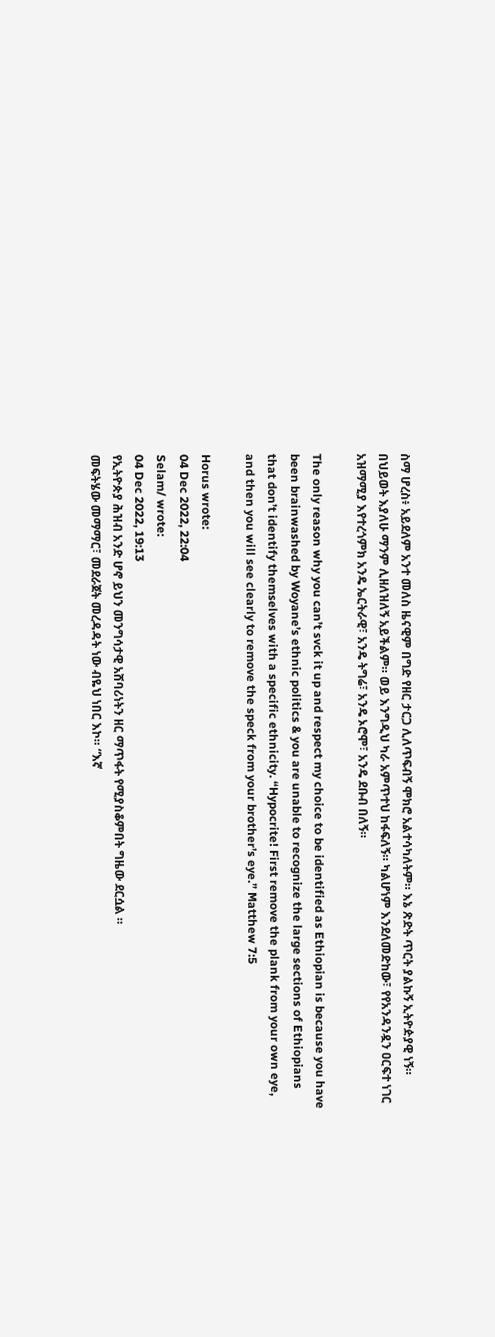ስማ ሆረስ፥ አይደለም አንተ መለስ ዜናዊም በግድ የዘር ታርጋ ሊለጥፍብኝ ሞክሮ አልተሳካለትም። እኔ ጽድት ጥርት ያልኩኝ ኢትዮዽያዊ ነኝ። በህይወት እያለሁ ማንም ሊዘለዝለኝ አይችልም። ወይ እንግዲህ ካራ አምጥተህ ከፋፍለኝ። ካልሆነም እንደለመድከው፣ የየአንዳንዷን ዐርፍተ ነገር አዝማሚያ እየተረጎምክ አንዴ ኤርትራዊ፣ አንዴ ትግሬ፣ አንዴ ኦሮሞ፣ አንዴ ደቡብ በለኝ።

The only reason why you can’t svck it up and respect my choice to be identified as Ethiopian is because you have been brainwashed by Woyane’s ethnic politics & you are unable to recognize the large sections of Ethiopians that don’t identify themselves with a specific ethnicity. “Hypocrite! First remove the plank from your own eye, and then you will see clearly to remove the speck from your brother’s eye.” Matthew 7:5

Horus wrote:
04 Dec 2022, 22:04
Selam/ wrote:
04 Dec 2022, 19:13
የኢትዮጵያ ሕዝብ አንድ ሆኖ ይህን መንግሳታዊ አሸባሪነትን ዘር ማጥፋት የሚያስቆምበት ግዜው ደርሷል ።
መፍትሄው መማማር፣ መደራጀት መረዳዳት ነው ብዬህ ነበር እኮ። “እኛ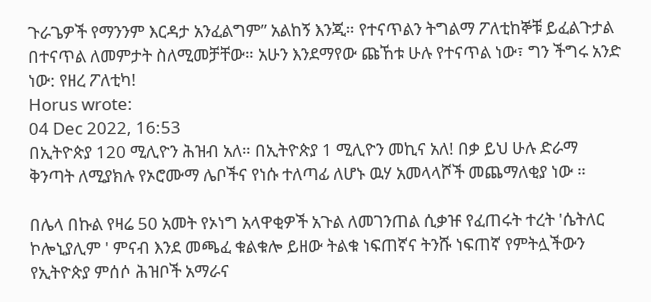ጉራጌዎች የማንንም እርዳታ አንፈልግም” አልከኝ እንጂ። የተናጥልን ትግልማ ፖለቲከኞቹ ይፈልጉታል በተናጥል ለመምታት ስለሚመቻቸው። አሁን እንደማየው ጩኸቱ ሁሉ የተናጥል ነው፣ ግን ችግሩ አንድ ነው: የዘረ ፖለቲካ!
Horus wrote:
04 Dec 2022, 16:53
በኢትዮጵያ 120 ሚሊዮን ሕዝብ አለ። በኢትዮጵያ 1 ሚሊዮን መኪና አለ! በቃ ይህ ሁሉ ድራማ ቅንጣት ለሚያክሉ የኦሮሙማ ሌቦችና የነሱ ተለጣፊ ለሆኑ ዉሃ አመላላሾች መጨማለቂያ ነው ።

በሌላ በኩል የዛሬ 50 አመት የኦነግ አላዋቂዎች አጉል ለመገንጠል ሲቃዡ የፈጠሩት ተረት 'ሴትለር ኮሎኒያሊም ' ምናብ እንደ መጫፈ ቁልቁሎ ይዘው ትልቁ ነፍጠኛና ትንሹ ነፍጠኛ የምትሏችውን የኢትዮጵያ ምሰሶ ሕዝቦች አማራና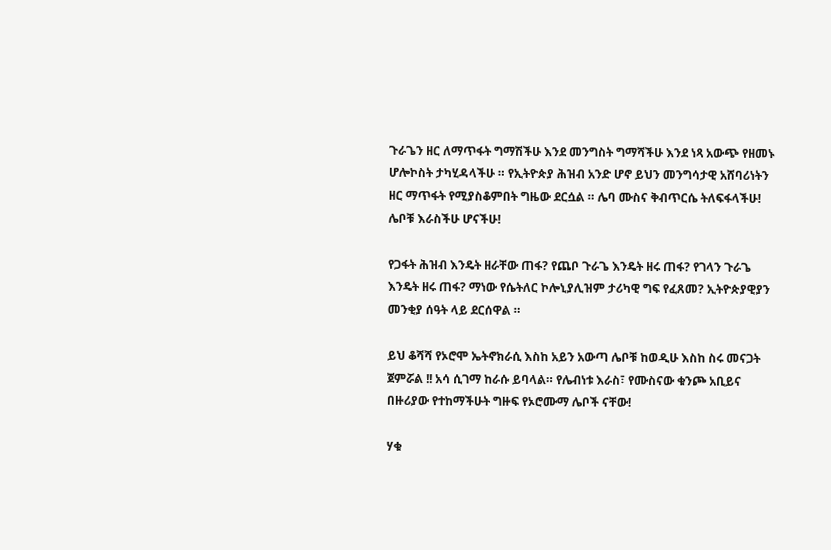ጉራጌን ዘር ለማጥፋት ግማሽችሁ እንደ መንግስት ግማሻችሁ እንደ ነጻ አውጭ የዘመኑ ሆሎኮስት ታካሂዳላችሁ ። የኢትዮጵያ ሕዝብ አንድ ሆኖ ይህን መንግሳታዊ አሸባሪነትን ዘር ማጥፋት የሚያስቆምበት ግዜው ደርሷል ። ሌባ ሙስና ቅብጥርሴ ትለፍፋላችሁ! ሌቦቹ እራስችሁ ሆናችሁ!

የጋፋት ሕዝብ እንዴት ዘራቸው ጠፋ? የጨቦ ጉራጌ እንዴት ዘሩ ጠፋ? የገላን ጉራጌ እንዴት ዘሩ ጠፋ? ማነው የሴትለር ኮሎኒያሊዝም ታሪካዊ ግፍ የፈጸመ? ኢትዮጵያዊያን መንቂያ ሰዓት ላይ ደርሰዋል ።

ይህ ቆሻሻ የኦሮሞ ኤትኖክራሲ እስከ አይን አውጣ ሌቦቹ ከወዲሁ እስከ ስሩ መናጋት ጀምሯል !! አሳ ሲገማ ከራሱ ይባላል። የሌብነቱ እራስ፣ የሙስናው ቁንጮ አቢይና በዙሪያው የተከማችሁት ግዙፍ የኦሮሙማ ሌቦች ናቸው!

ሃቁ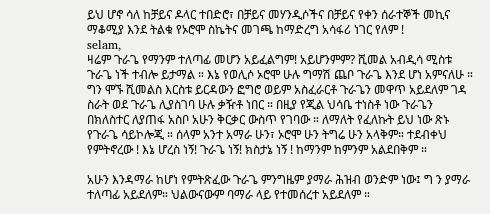ይህ ሆኖ ሳለ ከቻይና ዶላር ተበድሮ፣ በቻይና መሃንዲሶችና በቻይና የቀን ሰራተኞች መኪና ማቆሚያ እንደ ትልቁ የኦሮሞ ስኬትና መገጫ ከማድረግ አሳፋሪ ነገር የለም !
selam,
ዛሬም ጉራጌ የማንም ተለጣፊ መሆን አይፈልግም! አይሆንምም? ሺመል አብዲሳ ሚስቱ ጉራጌ ነች ተብሎ ይታማል ። እኔ የወሊሶ ኦሮሞ ሁሉ ግማሽ ጨቦ ጉራጌ እንደ ሆነ አምናለሁ ። ግን ሞኙ ሺመልስ እርስቱ ይርዳውን ፎግሮ ወይም አስፈራርቶ ጉራጌን መዋጥ አይደለም ገዳ ስራት ወደ ጉራጌ ሊያስገባ ሁሉ ቃዥቶ ነበር ። በዚያ የጂል ህሳቤ ተነስቶ ነው ጉራጌን በክለስተር ለያጠፋ አስቦ አሁን ቅርቃር ውስጥ የገባው ። ለማለት የፈለኩት ይህ ነው ጽኑ የጉራጌ ሳይኮሎጂ ። ሰላም አንተ አማራ ሁን፣ ኦሮሞ ሁን ትግሬ ሁን አላቅም። ተደብቀህ የምትኖረው ! እኔ ሆረስ ነኝ! ጉራጌ ነኝ! ክስታኔ ነኝ ! ከማንም ከምንም አልደበቅም ።

አሁን እንዳማራ ከሆነ የምትጽፈው ጉራጌ ምንግዜም ያማራ ሕዝብ ወንድም ነው፤ ግ ን ያማራ ተለጣፊ አይደለም። ህልውናውም ባማራ ላይ የተመሰረተ አይደለም ።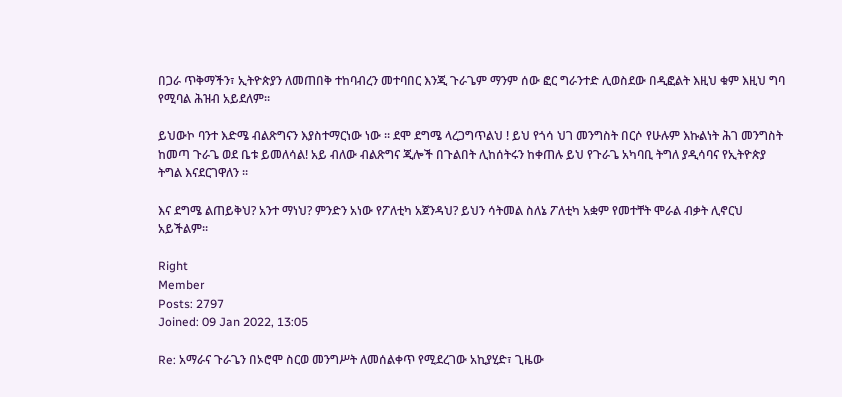በጋራ ጥቅማችን፣ ኢትዮጵያን ለመጠበቅ ተከባብረን መተባበር እንጂ ጉራጌም ማንም ሰው ፎር ግራንተድ ሊወስደው በዲፎልት እዚህ ቁም እዚህ ግባ የሚባል ሕዝብ አይደለም።

ይህውኮ ባንተ እድሜ ብልጽግናን እያስተማርነው ነው ። ደሞ ደግሜ ላረጋግጥልህ ! ይህ የጎሳ ህገ መንግስት በርሶ የሁሉም እኩልነት ሕገ መንግስት ከመጣ ጉራጌ ወደ ቤቱ ይመለሳል! አይ ብለው ብልጽግና ጂሎች በጉልበት ሊከሰትሩን ከቀጠሉ ይህ የጉራጌ አካባቢ ትግለ ያዲሳባና የኢትዮጵያ ትግል እናደርገዋለን ።

እና ደግሜ ልጠይቅህ? አንተ ማነህ? ምንድን አነው የፖለቲካ አጀንዳህ? ይህን ሳትመል ስለኔ ፖለቲካ አቋም የመተቸት ሞራል ብቃት ሊኖርህ አይችልም።

Right
Member
Posts: 2797
Joined: 09 Jan 2022, 13:05

Re: አማራና ጉራጌን በኦሮሞ ስርወ መንግሥት ለመሰልቀጥ የሚደረገው አኪያሂድ፣ ጊዜው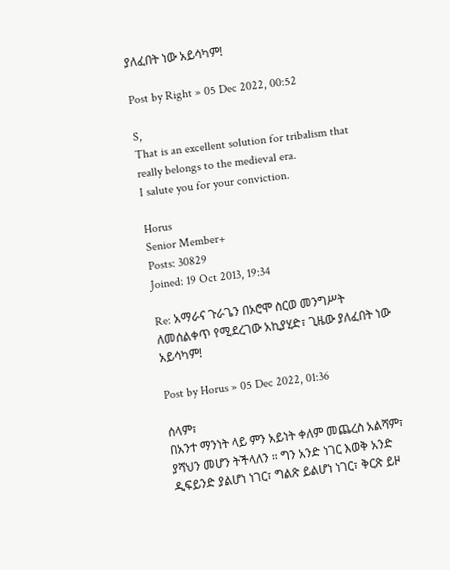ያለፈበት ነው አይሳካም!

Post by Right » 05 Dec 2022, 00:52

S,
That is an excellent solution for tribalism that really belongs to the medieval era.
I salute you for your conviction.

Horus
Senior Member+
Posts: 30829
Joined: 19 Oct 2013, 19:34

Re: አማራና ጉራጌን በኦሮሞ ስርወ መንግሥት ለመሰልቀጥ የሚደረገው አኪያሂድ፣ ጊዜው ያለፈበት ነው አይሳካም!

Post by Horus » 05 Dec 2022, 01:36

ሰላም፣
በአንተ ማንነት ላይ ምን አይነት ቀለም መጨረስ አልሻም፣ ያሻህን መሆን ትችላለን ። ግን አንድ ነገር እወቅ አንድ ዲፍይንድ ያልሆነ ነገር፣ ግልጽ ይልሆነ ነገር፣ ቅርጽ ይዞ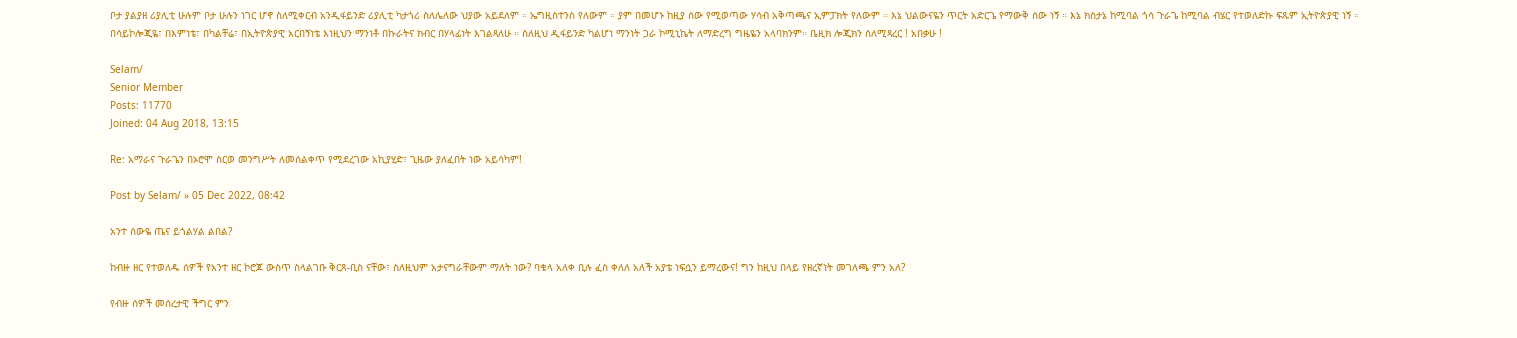ቦታ ያልያዘ ሪያሊቲ ሁሉም ቦታ ሁሉን ነገር ሆኖ ስለሚቀርብ አንዲፋይንድ ሪያሊቲ ካታጎሪ ስለሌለው ህያው አይደለም ። ኤግዚስተንስ የለውም ። ያም በመሆኑ ከዚያ ሰው የሚወጣው ሃሳብ አቅጣጫና ኢምፓክት የለውም ። እኔ ህልውናዬን ጥርት አድርጌ የማውቅ ሰው ነኝ ። እኔ ክስታኔ ከሚባል ጎሳ ጉራጌ ከሚባል ብሄር የተወለድኩ ፍጹም ኢትዮጵያዊ ነኝ ። በሳይኮሎጂዬ፣ በእምነቴ፣ በካልቸሬ፣ በኢትዮጵያዊ አርበኝነቴ እነዚህን ማንነቶ በኩራትና ክብር በሃላፊነት እገልጻለሁ ። ስለዚህ ዲፋይንድ ካልሆነ ማንነት ጋራ ኮሚኒኬት ለማድረግ ግዜዬን አላባክንም። ቤዚክ ሎጂክን ስለሚጻረር ! አበቃሁ !

Selam/
Senior Member
Posts: 11770
Joined: 04 Aug 2018, 13:15

Re: አማራና ጉራጌን በኦሮሞ ስርወ መንግሥት ለመሰልቀጥ የሚደረገው አኪያሂድ፣ ጊዜው ያለፈበት ነው አይሳካም!

Post by Selam/ » 05 Dec 2022, 08:42

አንተ ሰውዬ ጤና ይጎልሃል ልበል?

ከብዙ ዘር የተወለዱ ሰዎች የአንተ ዘር ኮሮጆ ውስጥ ስላልገቡ ቅርጸ-ቢስ ናቸው፣ ስለዚህም አታናግራቸውም ማለት ነው? ባቄላ አለቀ ቢሉ ፈስ ቀለለ አለች አያቴ ነፍሷን ይማረውና! ግን ከዚህ በላይ የዘረኛነት መገለጫ ምን አለ?

የብዙ ሰዎች መሰረታዊ ችግር ምን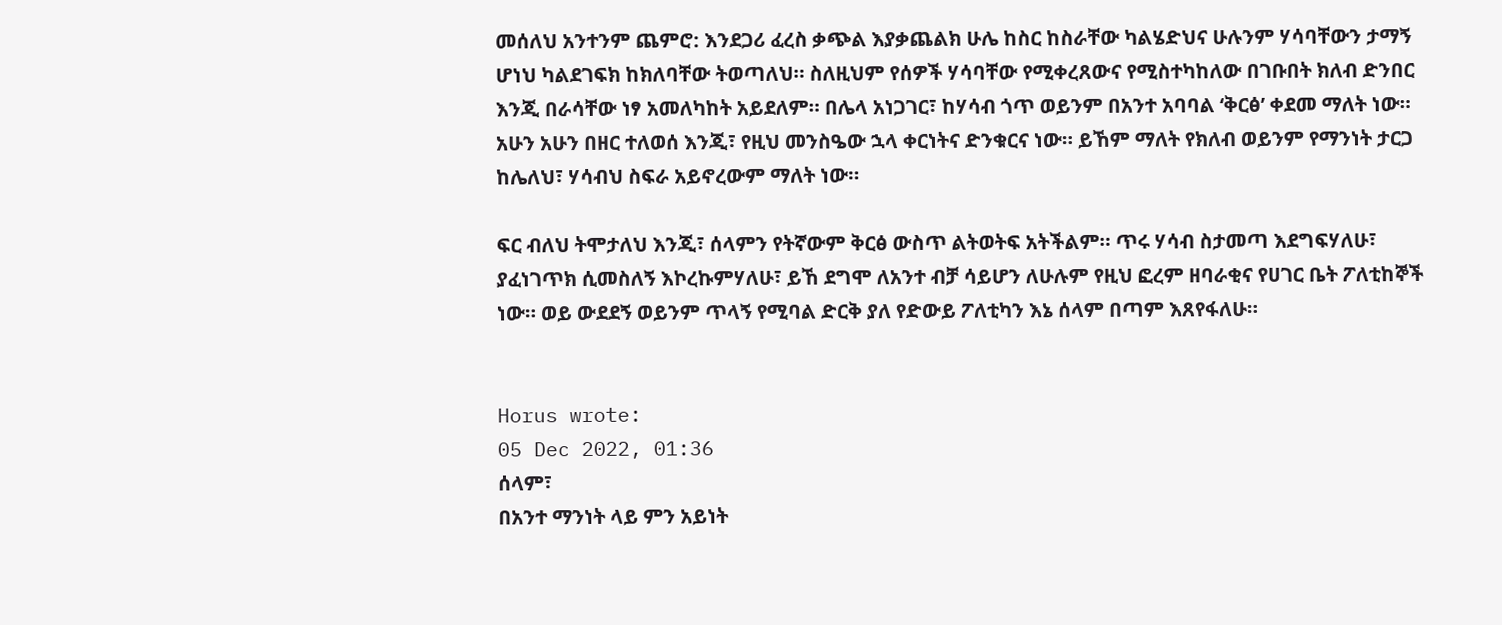መሰለህ አንተንም ጨምሮ: እንደጋሪ ፈረስ ቃጭል እያቃጨልክ ሁሌ ከስር ከስራቸው ካልሄድህና ሁሉንም ሃሳባቸውን ታማኝ ሆነህ ካልደገፍክ ከክለባቸው ትወጣለህ። ስለዚህም የሰዎች ሃሳባቸው የሚቀረጸውና የሚስተካከለው በገቡበት ክለብ ድንበር እንጂ በራሳቸው ነፃ አመለካከት አይደለም። በሌላ አነጋገር፣ ከሃሳብ ጎጥ ወይንም በአንተ አባባል ‘ቅርፅ’ ቀደመ ማለት ነው። አሁን አሁን በዘር ተለወሰ እንጂ፣ የዚህ መንስዔው ኋላ ቀርነትና ድንቁርና ነው። ይኸም ማለት የክለብ ወይንም የማንነት ታርጋ ከሌለህ፣ ሃሳብህ ስፍራ አይኖረውም ማለት ነው።

ፍር ብለህ ትሞታለህ እንጂ፣ ሰላምን የትኛውም ቅርፅ ውስጥ ልትወትፍ አትችልም። ጥሩ ሃሳብ ስታመጣ እደግፍሃለሁ፣ ያፈነገጥክ ሲመስለኝ እኮረኩምሃለሁ፣ ይኸ ደግሞ ለአንተ ብቻ ሳይሆን ለሁሉም የዚህ ፎረም ዘባራቂና የሀገር ቤት ፖለቲከኞች ነው። ወይ ውደደኝ ወይንም ጥላኝ የሚባል ድርቅ ያለ የድውይ ፖለቲካን እኔ ሰላም በጣም እጸየፋለሁ።


Horus wrote:
05 Dec 2022, 01:36
ሰላም፣
በአንተ ማንነት ላይ ምን አይነት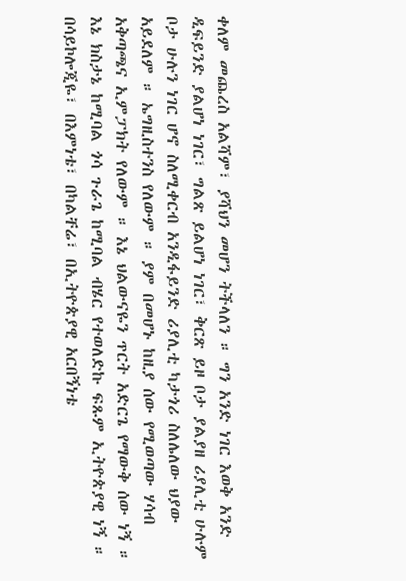ቀለም መጨረስ አልሻም፣ ያሻህን መሆን ትችላለን ። ግን አንድ ነገር እወቅ አንድ ዲፍይንድ ያልሆነ ነገር፣ ግልጽ ይልሆነ ነገር፣ ቅርጽ ይዞ ቦታ ያልያዘ ሪያሊቲ ሁሉም ቦታ ሁሉን ነገር ሆኖ ስለሚቀርብ አንዲፋይንድ ሪያሊቲ ካታጎሪ ስለሌለው ህያው አይደለም ። ኤግዚስተንስ የለውም ። ያም በመሆኑ ከዚያ ሰው የሚወጣው ሃሳብ አቅጣጫና ኢምፓክት የለውም ። እኔ ህልውናዬን ጥርት አድርጌ የማውቅ ሰው ነኝ ። እኔ ክስታኔ ከሚባል ጎሳ ጉራጌ ከሚባል ብሄር የተወለድኩ ፍጹም ኢትዮጵያዊ ነኝ ። በሳይኮሎጂዬ፣ በእምነቴ፣ በካልቸሬ፣ በኢትዮጵያዊ አርበኝነቴ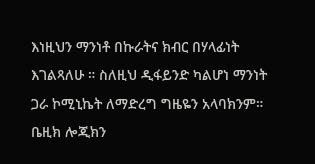እነዚህን ማንነቶ በኩራትና ክብር በሃላፊነት እገልጻለሁ ። ስለዚህ ዲፋይንድ ካልሆነ ማንነት ጋራ ኮሚኒኬት ለማድረግ ግዜዬን አላባክንም። ቤዚክ ሎጂክን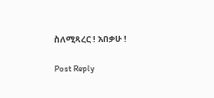ስለሚጻረር ! አበቃሁ !

Post Reply